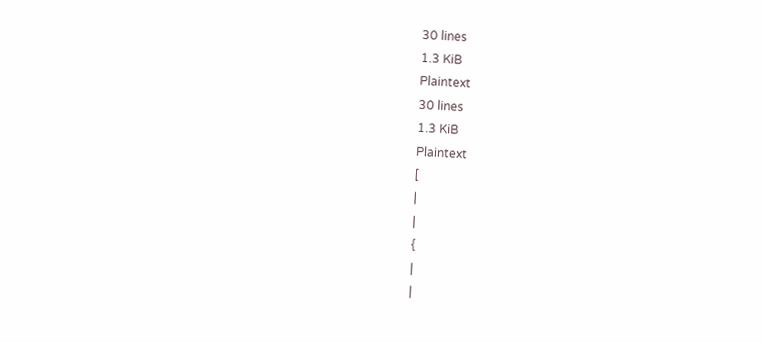30 lines
1.3 KiB
Plaintext
30 lines
1.3 KiB
Plaintext
[
|
|
{
|
|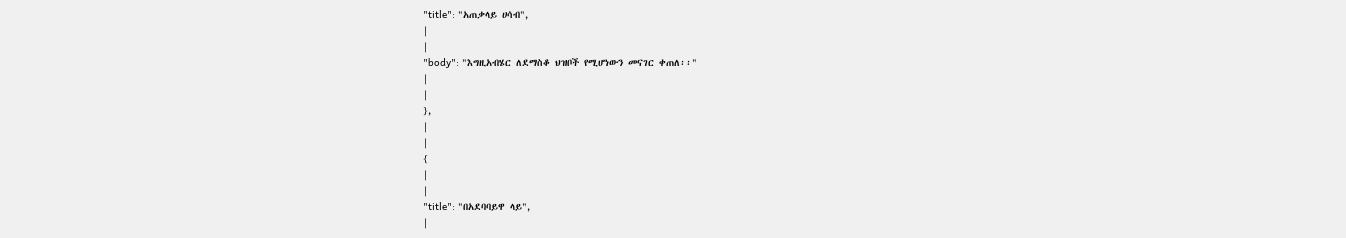"title": "አጠቃላይ ሀሳብ",
|
|
"body": "እግዚአብሄር ለደማስቆ ህዝቦች የሚሆነውን መናገር ቀጠለ፡፡"
|
|
},
|
|
{
|
|
"title": "በአደባባይዋ ላይ",
|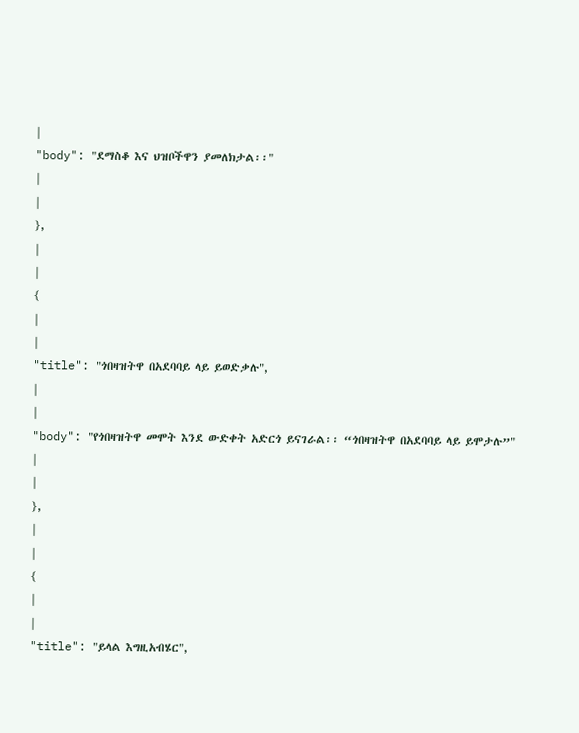|
"body": "ደማስቆ እና ህዝቦችዋን ያመለክታል፡፡"
|
|
},
|
|
{
|
|
"title": "ጎበዛዝትዋ በአደባባይ ላይ ይወድቃሉ",
|
|
"body": "የጎበዛዝትዋ መሞት እንደ ውድቀት አድርጎ ይናገራል፡፡ “ጎበዛዝትዋ በአደባባይ ላይ ይሞታሉ”"
|
|
},
|
|
{
|
|
"title": "ይላል እግዚአብሄር",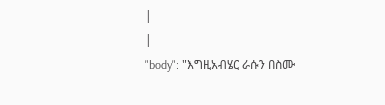|
|
"body": "እግዚአብሄር ራሱን በስሙ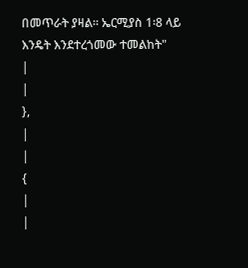በመጥራት ያዛል፡፡ ኤርሚያስ 1፡8 ላይ እንዴት እንደተረጎመው ተመልከት"
|
|
},
|
|
{
|
|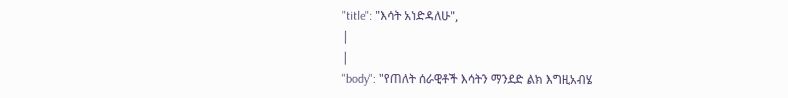"title": "እሳት አነድዳለሁ",
|
|
"body": "የጠለት ሰራዊቶች እሳትን ማንደድ ልክ እግዚአብሄ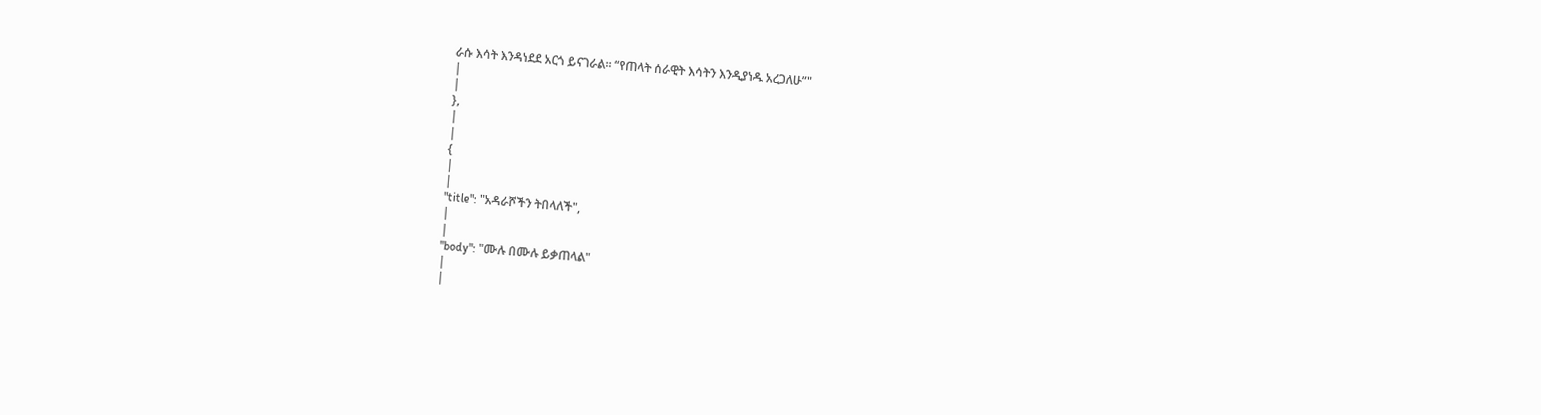ራሱ እሳት እንዳነደደ አርጎ ይናገራል፡፡ “የጠላት ሰራዊት እሳትን እንዲያነዱ አረጋለሁ”"
|
|
},
|
|
{
|
|
"title": "አዳራሾችን ትበላለች",
|
|
"body": "ሙሉ በሙሉ ይቃጠላል"
|
|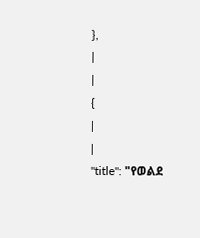},
|
|
{
|
|
"title": "የወልደ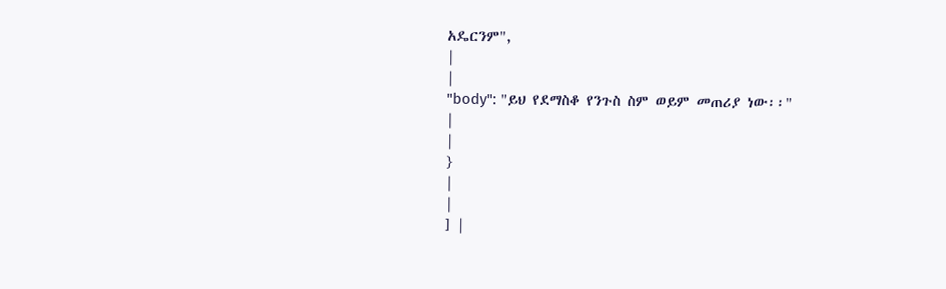አዴርንም",
|
|
"body": "ይህ የደማስቆ የንጉስ ስም ወይም መጠሪያ ነው፡፡"
|
|
}
|
|
] |